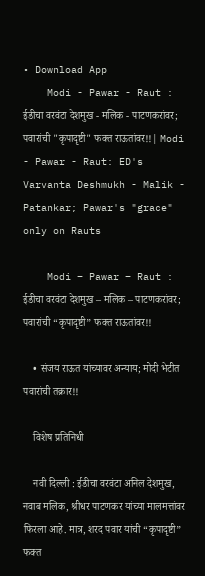• Download App
    Modi - Pawar - Raut : ईडीचा वरवंटा देशमुख - मलिक - पाटणकरांवर; पवारांची "कृपादृष्टी" फक्त राऊतांवर!!| Modi - Pawar - Raut: ED's Varvanta Deshmukh - Malik - Patankar; Pawar's "grace" only on Rauts

    Modi – Pawar – Raut : ईडीचा वरवंटा देशमुख – मलिक – पाटणकरांवर; पवारांची “कृपादृष्टी” फक्त राऊतांवर!!

    • संजय राऊत यांच्यावर अन्याय; मोदी भेटीत पवारांची तक्रार!!

    विशेष प्रतिनिधी

    नवी दिल्ली : ईडीचा वरवंटा अनिल देशमुख, नवाब मलिक, श्रीधर पाटणकर यांच्या मालमत्तांवर फिरला आहे. मात्र, शरद पवार यांची “कृपादृष्टी” फक्त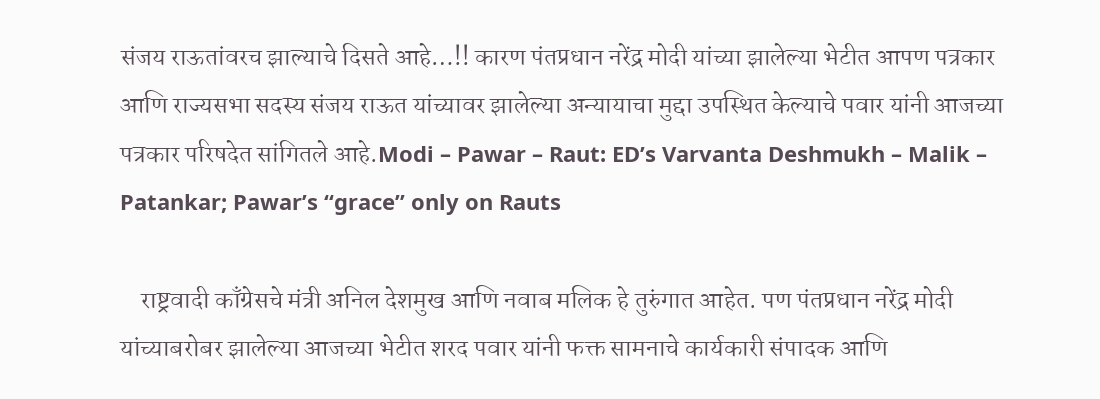संजय राऊतांवरच झाल्याचे दिसते आहे…!! कारण पंतप्रधान नरेंद्र मोदी यांच्या झालेल्या भेटीत आपण पत्रकार आणि राज्यसभा सदस्य संजय राऊत यांच्यावर झालेल्या अन्यायाचा मुद्दा उपस्थित केल्याचे पवार यांनी आजच्या पत्रकार परिषदेत सांगितले आहे.Modi – Pawar – Raut: ED’s Varvanta Deshmukh – Malik – Patankar; Pawar’s “grace” only on Rauts

    राष्ट्रवादी काँग्रेसचे मंत्री अनिल देशमुख आणि नवाब मलिक हे तुरुंगात आहेत. पण पंतप्रधान नरेंद्र मोदी यांच्याबरोबर झालेल्या आजच्या भेटीत शरद पवार यांनी फक्त सामनाचे कार्यकारी संपादक आणि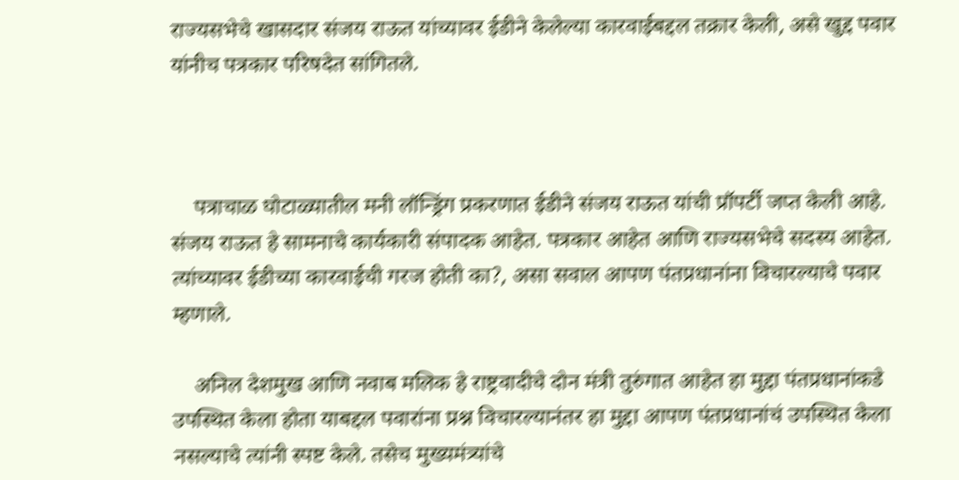राज्यसभेचे खासदार संजय राऊत यांच्यावर ईडीने केलेल्या कारवाईबद्दल तक्रार केली, असे खुद्द पवार यांनीच पत्रकार परिषदेत सांगितले.



    पत्राचाळ घोटाळ्यातील मनी लॉन्ड्रिंग प्रकरणात ईडीने संजय राऊत यांची प्रॉपर्टी जप्त केली आहे. संजय राऊत हे सामनाचे कार्यकारी संपादक आहेत. पत्रकार आहेत आणि राज्यसभेचे सदस्य आहेत. त्यांच्यावर ईडीच्या कारवाईची गरज होती का?, असा सवाल आपण पंतप्रधानांना विचारल्याचे पवार म्हणाले.

    अनिल देशमुख आणि नवाब मलिक हे राष्ट्रवादीचे दोन मंत्री तुरुंगात आहेत हा मुद्दा पंतप्रधानांकडे उपस्थित केला होता याबद्दल पवारांना प्रश्न विचारल्यानंतर हा मुद्दा आपण पंतप्रधानांचं उपस्थित केला नसल्याचे त्यांनी स्पष्ट केले. तसेच मुख्यमंत्र्यांचे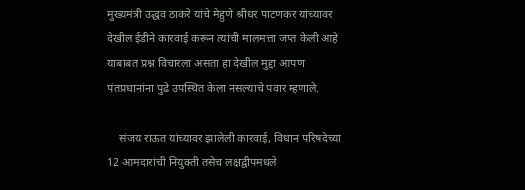मुख्यमंत्री उद्धव ठाकरे यांचे मेहुणे श्रीधर पाटणकर यांच्यावर देखील ईडीने कारवाई करून त्यांची मालमत्ता जप्त केली आहे याबाबत प्रश्न विचारला असता हा देखील मुद्दा आपण पंतप्रधानांना पुढे उपस्थित केला नसल्याचे पवार म्हणाले.

    संजय राऊत यांच्यावर झालेली कारवाई, विधान परिषदेच्या 12 आमदारांची नियुक्ती तसेच लक्षद्वीपमधले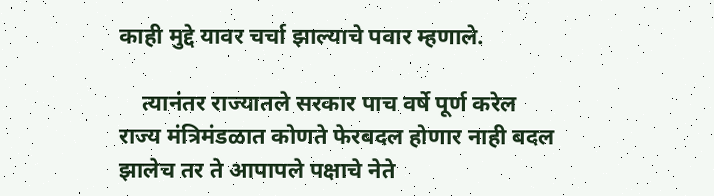काही मुद्दे यावर चर्चा झाल्याचे पवार म्हणाले.

    त्यानंतर राज्यातले सरकार पाच वर्षे पूर्ण करेल राज्य मंत्रिमंडळात कोणते फेरबदल होणार नाही बदल झालेच तर ते आपापले पक्षाचे नेते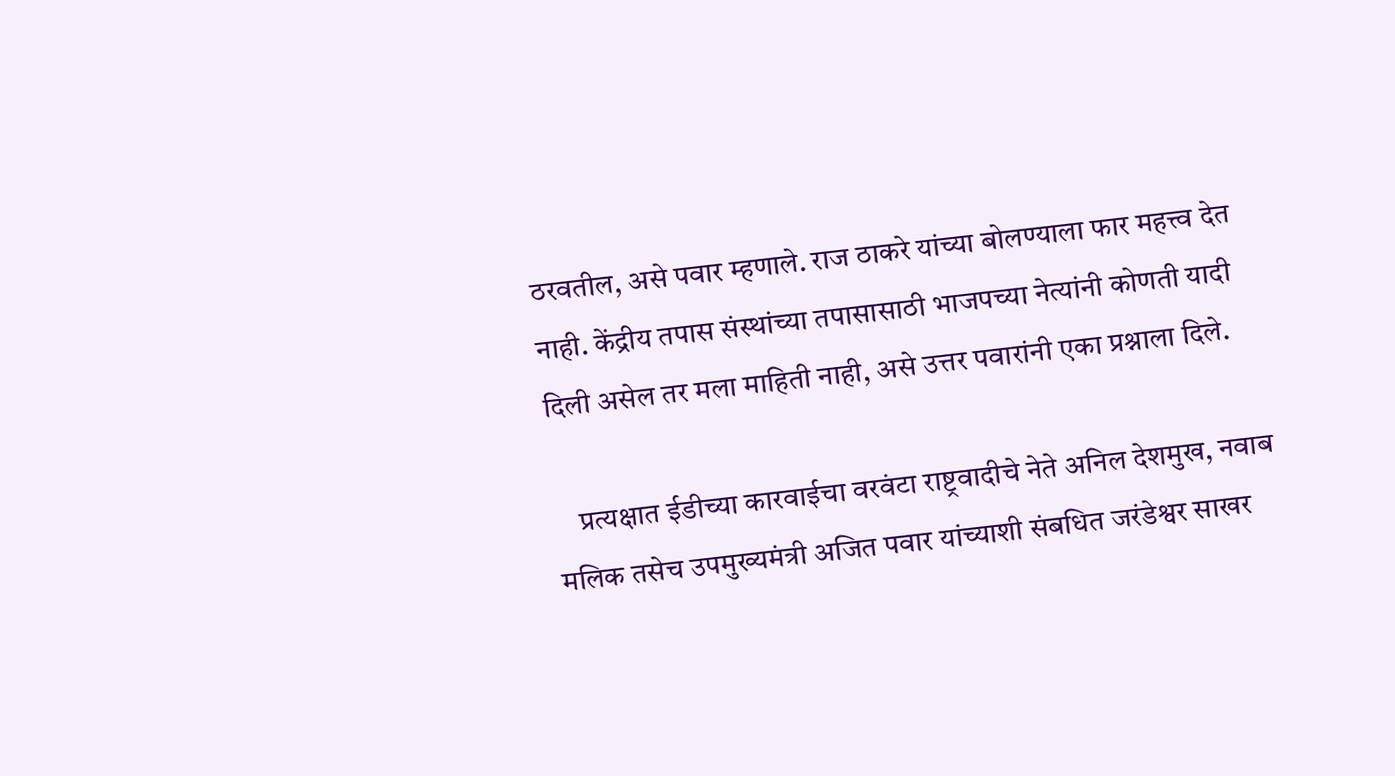ठरवतील, असे पवार म्हणाले. राज ठाकरे यांच्या बोलण्याला फार महत्त्व देत नाही. केंद्रीय तपास संस्थांच्या तपासासाठी भाजपच्या नेत्यांनी कोणती यादी दिली असेल तर मला माहिती नाही, असे उत्तर पवारांनी एका प्रश्नाला दिले.

    प्रत्यक्षात ईडीच्या कारवाईचा वरवंटा राष्ट्रवादीचे नेते अनिल देशमुख, नवाब मलिक तसेच उपमुख्यमंत्री अजित पवार यांच्याशी संबधित जरंडेश्वर साखर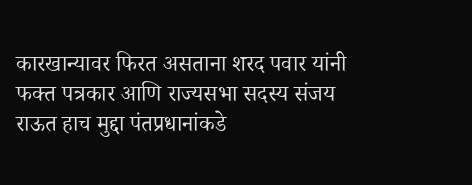कारखान्यावर फिरत असताना शरद पवार यांनी फक्त पत्रकार आणि राज्यसभा सदस्य संजय राऊत हाच मुद्दा पंतप्रधानांकडे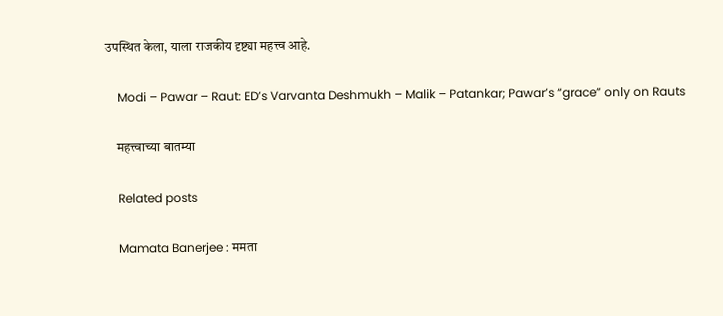उपस्थित केला, याला राजकीय दृष्ट्या महत्त्व आहे.

    Modi – Pawar – Raut: ED’s Varvanta Deshmukh – Malik – Patankar; Pawar’s “grace” only on Rauts

    महत्त्वाच्या बातम्या

    Related posts

    Mamata Banerjee : ममता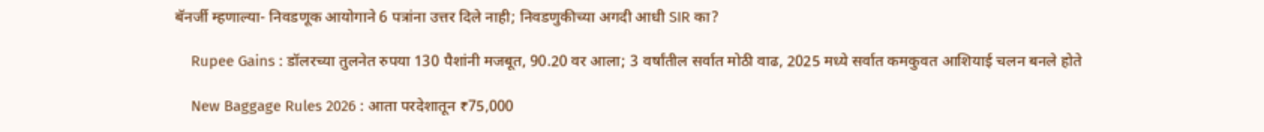बॅनर्जी म्हणाल्या- निवडणूक आयोगाने 6 पत्रांना उत्तर दिले नाही; निवडणुकीच्या अगदी आधी SIR का?

    Rupee Gains : डॉलरच्या तुलनेत रुपया 130 पैशांनी मजबूत, 90.20 वर आला; 3 वर्षांतील सर्वात मोठी वाढ, 2025 मध्ये सर्वात कमकुवत आशियाई चलन बनले होते

    New Baggage Rules 2026 : आता परदेशातून ₹75,000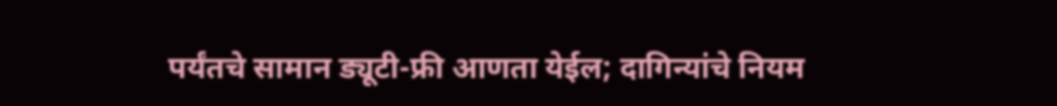पर्यंतचे सामान ड्यूटी-फ्री आणता येईल; दागिन्यांचे नियम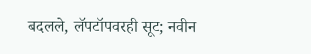बदलले, लॅपटॉपवरही सूट; नवीन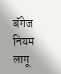बॅगेज नियम लागू